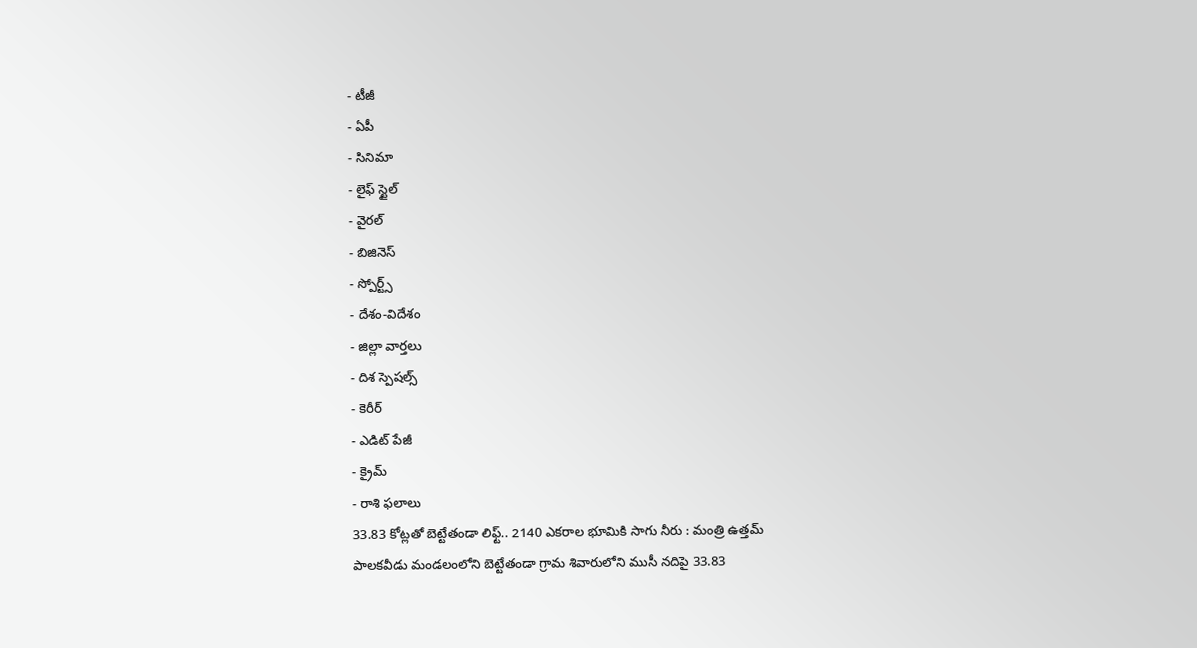- టీజీ
- ఏపీ
- సినిమా
- లైఫ్ స్టైల్
- వైరల్
- బిజినెస్
- స్పోర్ట్స్
- దేశం-విదేశం
- జిల్లా వార్తలు
- దిశ స్పెషల్స్
- కెరీర్
- ఎడిట్ పేజీ
- క్రైమ్
- రాశి ఫలాలు
33.83 కోట్లతో బెట్టేతండా లిఫ్ట్.. 2140 ఎకరాల భూమికి సాగు నీరు : మంత్రి ఉత్తమ్
పాలకవీడు మండలంలోని బెట్టేతండా గ్రామ శివారులోని ముసీ నదిపై 33.83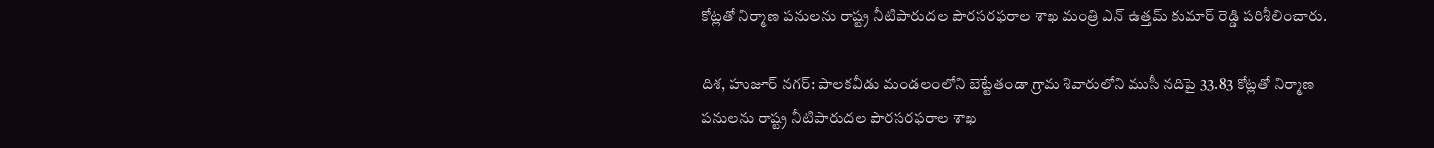కోట్లతో నిర్మాణ పనులను రాష్ట్ర నీటిపారుదల పౌరసరఫరాల శాఖ మంత్రి ఎన్ ఉత్తమ్ కుమార్ రెడ్డి పరిశీలించారు.

దిశ, హుజూర్ నగర్: పాలకవీడు మండలంలోని బెట్టేతండా గ్రామ శివారులోని ముసీ నదిపై 33.83 కోట్లతో నిర్మాణ పనులను రాష్ట్ర నీటిపారుదల పౌరసరఫరాల శాఖ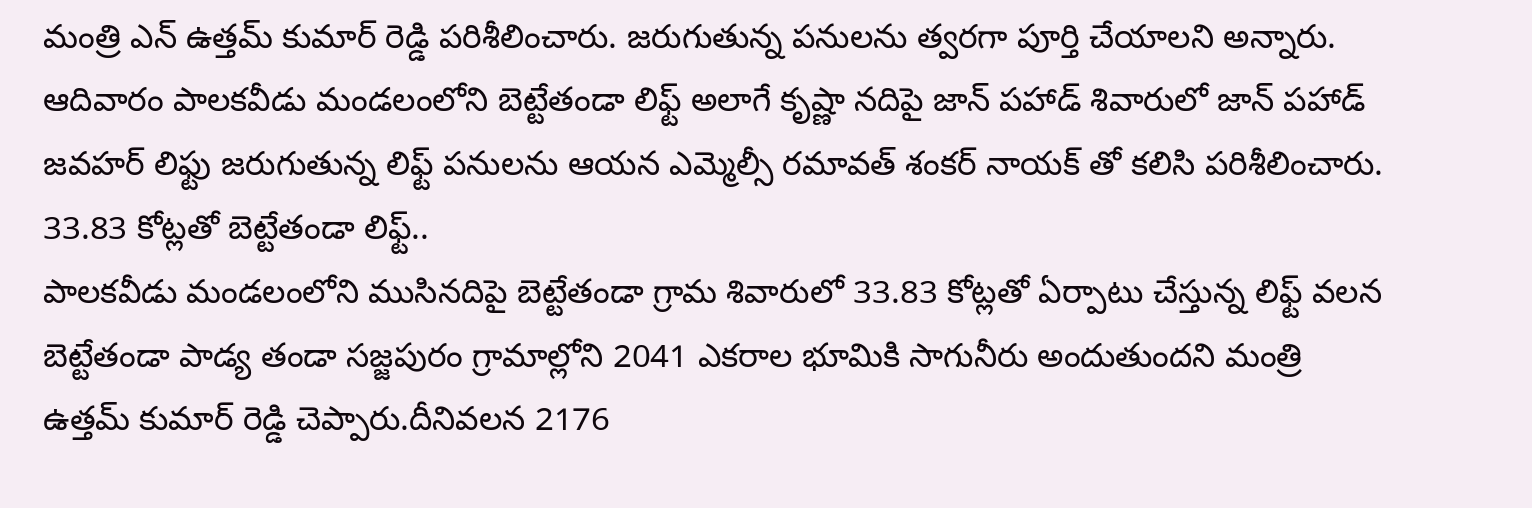మంత్రి ఎన్ ఉత్తమ్ కుమార్ రెడ్డి పరిశీలించారు. జరుగుతున్న పనులను త్వరగా పూర్తి చేయాలని అన్నారు. ఆదివారం పాలకవీడు మండలంలోని బెట్టేతండా లిఫ్ట్ అలాగే కృష్ణా నదిపై జాన్ పహాడ్ శివారులో జాన్ పహాడ్ జవహర్ లిఫ్టు జరుగుతున్న లిఫ్ట్ పనులను ఆయన ఎమ్మెల్సీ రమావత్ శంకర్ నాయక్ తో కలిసి పరిశీలించారు.
33.83 కోట్లతో బెట్టేతండా లిఫ్ట్..
పాలకవీడు మండలంలోని ముసినదిపై బెట్టేతండా గ్రామ శివారులో 33.83 కోట్లతో ఏర్పాటు చేస్తున్న లిఫ్ట్ వలన బెట్టేతండా పాడ్య తండా సజ్జపురం గ్రామాల్లోని 2041 ఎకరాల భూమికి సాగునీరు అందుతుందని మంత్రి ఉత్తమ్ కుమార్ రెడ్డి చెప్పారు.దీనివలన 2176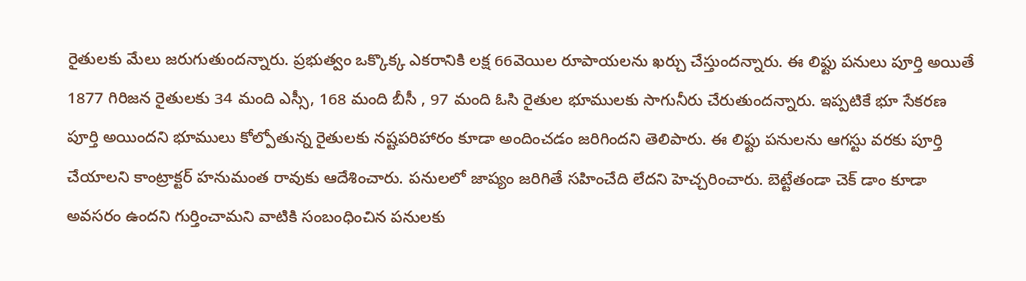రైతులకు మేలు జరుగుతుందన్నారు. ప్రభుత్వం ఒక్కొక్క ఎకరానికి లక్ష 66వెయిల రూపాయలను ఖర్చు చేస్తుందన్నారు. ఈ లిఫ్టు పనులు పూర్తి అయితే 1877 గిరిజన రైతులకు 34 మంది ఎస్సీ, 168 మంది బీసీ , 97 మంది ఓసి రైతుల భూములకు సాగునీరు చేరుతుందన్నారు. ఇప్పటికే భూ సేకరణ పూర్తి అయిందని భూములు కోల్పోతున్న రైతులకు నష్టపరిహారం కూడా అందించడం జరిగిందని తెలిపారు. ఈ లిఫ్టు పనులను ఆగస్టు వరకు పూర్తి చేయాలని కాంట్రాక్టర్ హనుమంత రావుకు ఆదేశించారు. పనులలో జాప్యం జరిగితే సహించేది లేదని హెచ్చరించారు. బెట్టేతండా చెక్ డాం కూడా అవసరం ఉందని గుర్తించామని వాటికి సంబంధించిన పనులకు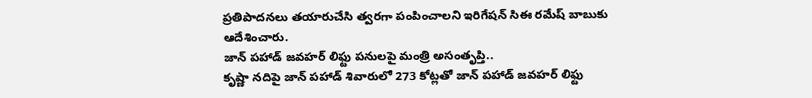ప్రతిపాదనలు తయారుచేసి త్వరగా పంపించాలని ఇరిగేషన్ సిఈ రమేష్ బాబుకు ఆదేశించారు.
జాన్ పహాడ్ జవహర్ లిఫ్టు పనులపై మంత్రి అసంతృప్తి..
కృష్ణా నదిపై జాన్ పహాడ్ శివారులో 273 కోట్లతో జాన్ పహాడ్ జవహర్ లిఫ్టు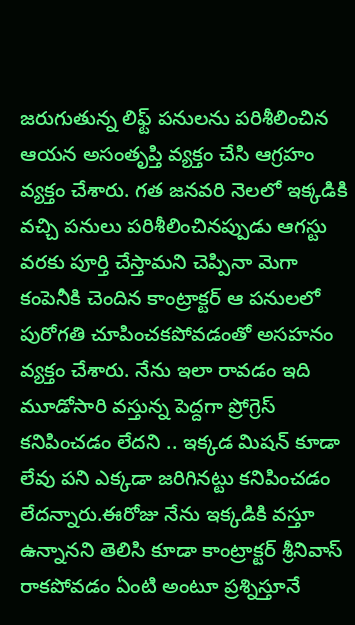జరుగుతున్న లిఫ్ట్ పనులను పరిశీలించిన ఆయన అసంతృప్తి వ్యక్తం చేసి ఆగ్రహం వ్యక్తం చేశారు. గత జనవరి నెలలో ఇక్కడికి వచ్చి పనులు పరిశీలించినప్పుడు ఆగస్టు వరకు పూర్తి చేస్తామని చెప్పినా మెగా కంపెనీకి చెందిన కాంట్రాక్టర్ ఆ పనులలో పురోగతి చూపించకపోవడంతో అసహనం వ్యక్తం చేశారు. నేను ఇలా రావడం ఇది మూడోసారి వస్తున్న పెద్దగా ప్రోగ్రెస్ కనిపించడం లేదని .. ఇక్కడ మిషన్ కూడా లేవు పని ఎక్కడా జరిగినట్టు కనిపించడం లేదన్నారు.ఈరోజు నేను ఇక్కడికి వస్తూ ఉన్నానని తెలిసి కూడా కాంట్రాక్టర్ శ్రీనివాస్ రాకపోవడం ఏంటి అంటూ ప్రశ్నిస్తూనే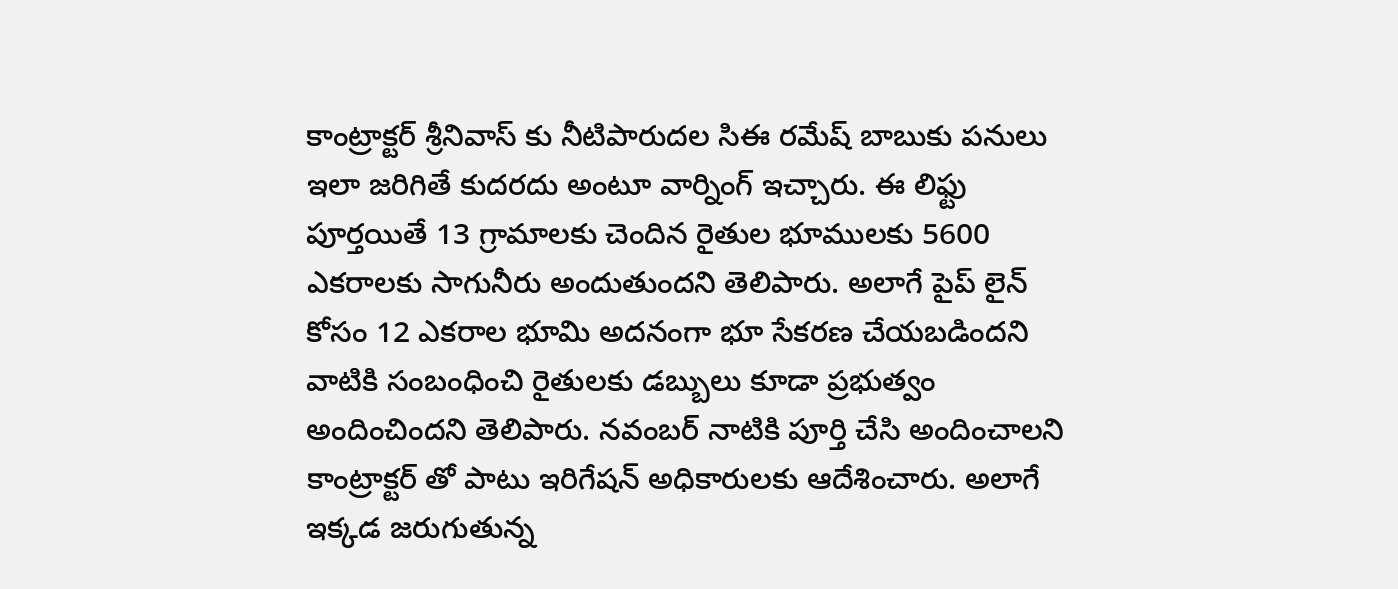కాంట్రాక్టర్ శ్రీనివాస్ కు నీటిపారుదల సిఈ రమేష్ బాబుకు పనులు ఇలా జరిగితే కుదరదు అంటూ వార్నింగ్ ఇచ్చారు. ఈ లిఫ్టు పూర్తయితే 13 గ్రామాలకు చెందిన రైతుల భూములకు 5600 ఎకరాలకు సాగునీరు అందుతుందని తెలిపారు. అలాగే పైప్ లైన్ కోసం 12 ఎకరాల భూమి అదనంగా భూ సేకరణ చేయబడిందని వాటికి సంబంధించి రైతులకు డబ్బులు కూడా ప్రభుత్వం అందించిందని తెలిపారు. నవంబర్ నాటికి పూర్తి చేసి అందించాలని కాంట్రాక్టర్ తో పాటు ఇరిగేషన్ అధికారులకు ఆదేశించారు. అలాగే ఇక్కడ జరుగుతున్న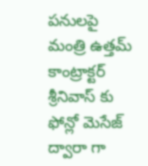పనులపై మంత్రి ఉత్తమ్ కాంట్రాక్టర్ శ్రీనివాస్ కు ఫోన్లో మెసేజ్ ద్వారా గా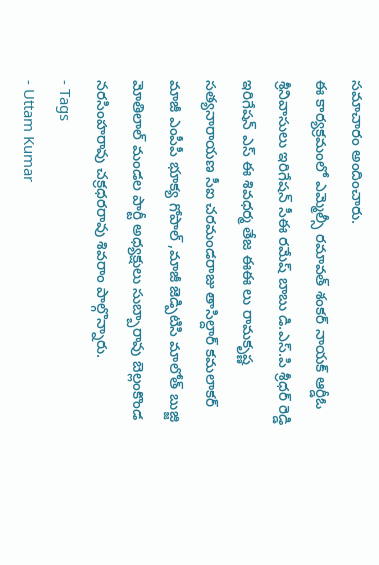సమాచారం అందించారు.
ఈ కార్యక్రమంలో ఎమ్మెల్సీ రమావత్ శంకర్ నాయక్ ఆర్డీఓ శ్రీనివాసులు ఇరిగేషన్ సీఈ రమేష్ బాబు డి.ఎస్.పి శ్రీధర్ రెడ్డి ఇరిగేషన్ ఎస్ ఈ శివధర్మ తేజ ఈఈ లు రామకృష్ణ సత్యనారాయణ సీఐ చరమండరాజు తాసిల్దార్ కమలాకర్ మాజీ ఎంపీపీ భూక్య గోపాల్ ,మాజీ జెడ్పిటిసి మాలోత్ బుజ్జి మోతిలాల్ మండల పార్టీ అధ్యక్షులు సుబ్బారావు బెల్లంకొండ నరసింహరావు చక్రధరరావు శివరాం పాల్గొన్నారు.
- Tags
- Uttam Kumar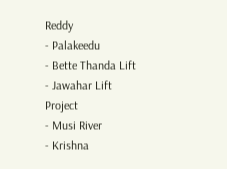Reddy
- Palakeedu
- Bette Thanda Lift
- Jawahar Lift Project
- Musi River
- Krishna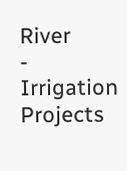River
- Irrigation Projects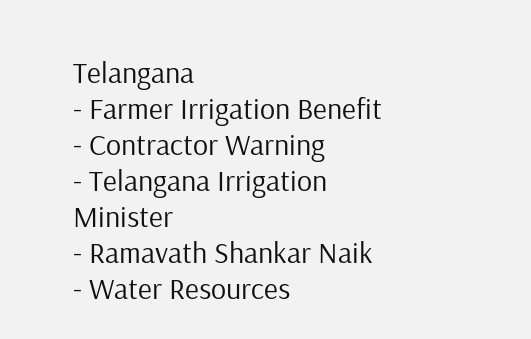Telangana
- Farmer Irrigation Benefit
- Contractor Warning
- Telangana Irrigation Minister
- Ramavath Shankar Naik
- Water Resources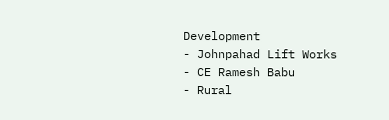Development
- Johnpahad Lift Works
- CE Ramesh Babu
- Rural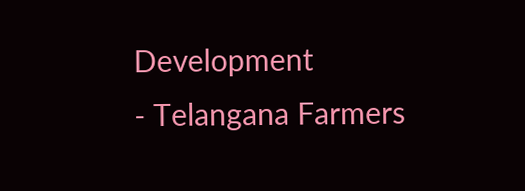Development
- Telangana Farmers